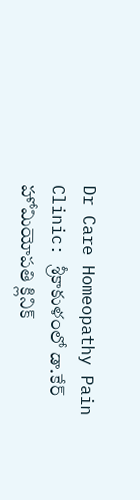Dr Care Homeopathy Pain Clinic: శ్రీకాకుళంలో డా.కేర్ హోమియోపతి క్లినిక్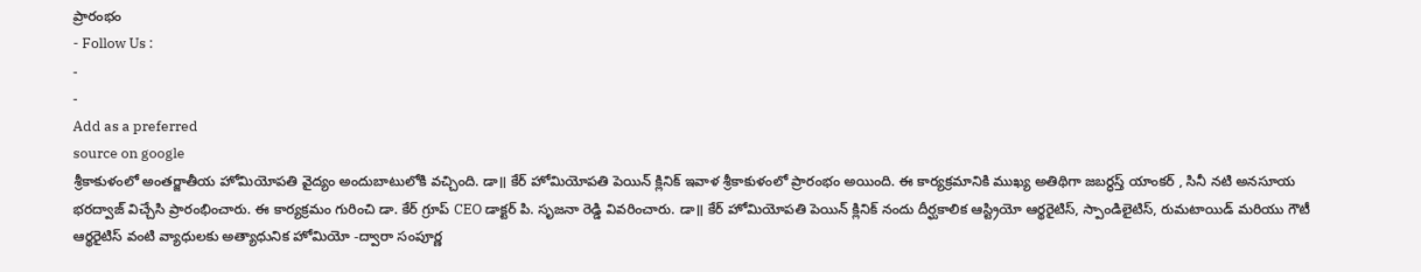ప్రారంభం
- Follow Us :
-
-
Add as a preferred
source on google
శ్రీకాకుళంలో అంతర్జాతీయ హోమియోపతి వైద్యం అందుబాటులోకి వచ్చింది. డా॥ కేర్ హోమియోపతి పెయిన్ క్లినిక్ ఇవాళ శ్రీకాకుళంలో ప్రారంభం అయింది. ఈ కార్యక్రమానికి ముఖ్య అతిథిగా జబర్ధస్త్ యాంకర్ , సినీ నటి అనసూయ భరద్వాజ్ విచ్చేసి ప్రారంభించారు. ఈ కార్యక్రమం గురించి డా. కేర్ గ్రూప్ CEO డాక్టర్ పి. సృజనా రెడ్డి వివరించారు. డా॥ కేర్ హోమియోపతి పెయిన్ క్లినిక్ నందు దీర్ఘకాలిక ఆస్ట్రియో ఆర్థరైటిస్, స్పాండిలైటిస్, రుమటాయిడ్ మరియు గౌటీ ఆర్థరైటిస్ వంటి వ్యాధులకు అత్యాధునిక హోమియో -ద్వారా సంపూర్ణ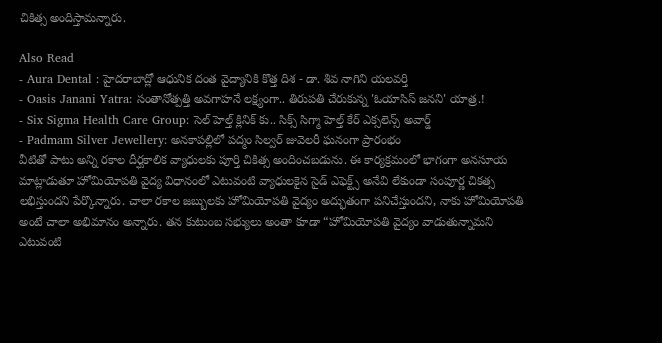చికిత్స అందిస్తామన్నారు.

Also Read
- Aura Dental : హైదరాబాద్లో ఆధునిక దంత వైద్యానికి కొత్త దిశ - డా. శివ నాగిని యలవర్తి
- Oasis Janani Yatra: సంతానోత్పత్తి అవగాహనే లక్ష్యంగా.. తిరుపతి చేరుకున్న 'ఓయాసిస్ జనని' యాత్ర.!
- Six Sigma Health Care Group: సెల్ హెల్త్ క్లినిక్ కు.. సిక్స్ సిగ్మా హెల్త్ కేర్ ఎక్సలెన్స్ అవార్డ్
- Padmam Silver Jewellery: అనకాపల్లిలో పద్మం సిల్వర్ జువెలరీ ఘనంగా ప్రారంభం
వీటితో పాటు అన్ని రకాల దీర్ఘకాలిక వ్యాధులకు పూర్తి చికిత్స అందించబడును. ఈ కార్యక్రమంలో భాగంగా అనసూయ మాట్లాడుతూ హోమియోపతి వైద్య విధానంలో ఎటువంటి వ్యాధులకైన సైడ్ ఎఫెక్ట్స్ అనేవి లేకుండా సంపూర్ణ చికత్స లభిస్తుందని పేర్కొన్నారు. చాలా రకాల జబ్బులకు హోమియోపతి వైద్యం అద్భుతంగా పనిచేస్తుందని, నాకు హోమియోపతి అంటే చాలా అభిమానం అన్నారు. తన కుటుంబ సభ్యులు అంతా కూడా “హోమియోపతి వైద్యం వాడుతున్నామని ఎటువంటి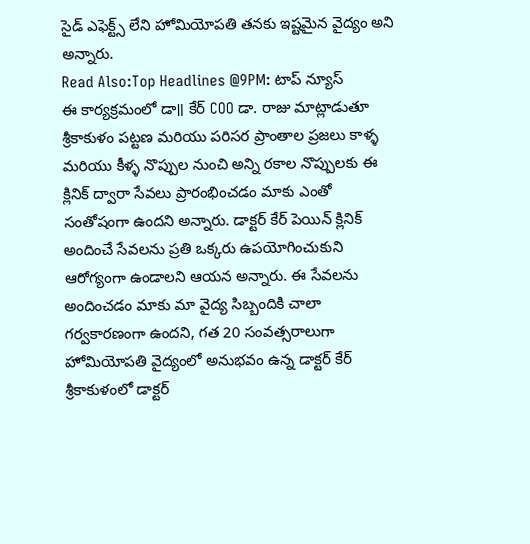సైడ్ ఎఫెక్ట్స్ లేని హోమియోపతి తనకు ఇష్టమైన వైద్యం అని అన్నారు.
Read Also:Top Headlines @9PM: టాప్ న్యూస్
ఈ కార్యక్రమంలో డా॥ కేర్ COO డా. రాజు మాట్లాడుతూ శ్రీకాకుళం పట్టణ మరియు పరిసర ప్రాంతాల ప్రజలు కాళ్ళ మరియు కీళ్ళ నొప్పుల నుంచి అన్ని రకాల నొప్పులకు ఈ క్లినిక్ ద్వారా సేవలు ప్రారంభించడం మాకు ఎంతో సంతోషంగా ఉందని అన్నారు. డాక్టర్ కేర్ పెయిన్ క్లినిక్ అందించే సేవలను ప్రతి ఒక్కరు ఉపయోగించుకుని ఆరోగ్యంగా ఉండాలని ఆయన అన్నారు. ఈ సేవలను అందించడం మాకు మా వైద్య సిబ్బందికి చాలా గర్వకారణంగా ఉందని, గత 20 సంవత్సరాలుగా హోమియోపతి వైద్యంలో అనుభవం ఉన్న డాక్టర్ కేర్ శ్రీకాకుళంలో డాక్టర్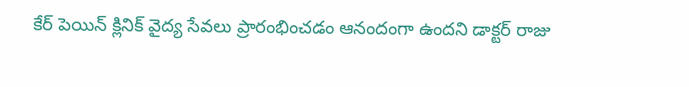కేర్ పెయిన్ క్లినిక్ వైద్య సేవలు ప్రారంభించడం ఆనందంగా ఉందని డాక్టర్ రాజు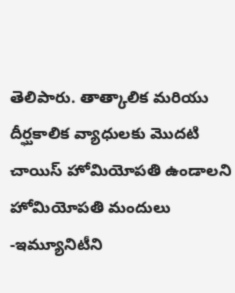తెలిపారు. తాత్కాలిక మరియు దీర్ఘకాలిక వ్యాధులకు మొదటి చాయిస్ హోమియోపతి ఉండాలని హోమియోపతి మందులు -ఇమ్యూనిటీని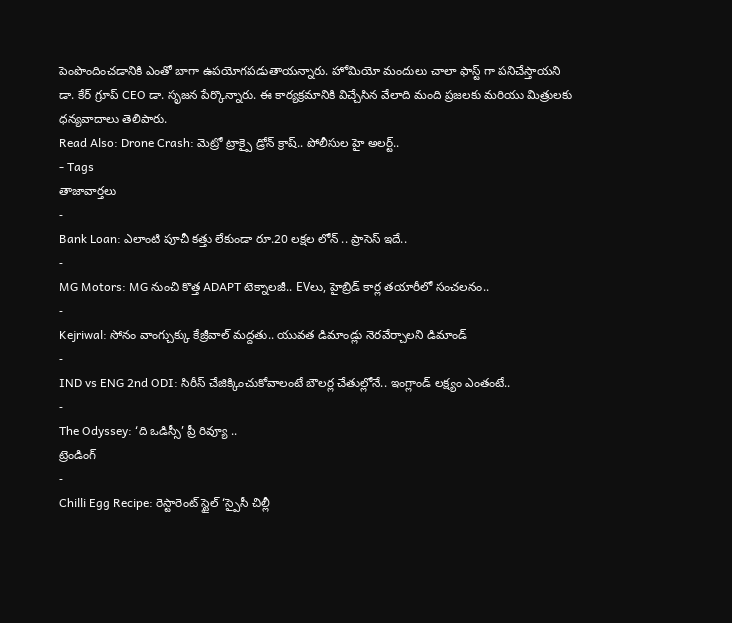పెంపొందించడానికి ఎంతో బాగా ఉపయోగపడుతాయన్నారు. హోమియో మందులు చాలా ఫాస్ట్ గా పనిచేస్తాయని డా. కేర్ గ్రూప్ CEO డా. సృజన పేర్కొన్నారు. ఈ కార్యక్రమానికి విచ్చేసిన వేలాది మంది ప్రజలకు మరియు మిత్రులకు ధన్యవాదాలు తెలిపారు.
Read Also: Drone Crash: మెట్రో ట్రాక్పై డ్రోన్ క్రాష్.. పోలీసుల హై అలర్ట్..
- Tags
తాజావార్తలు
-
Bank Loan: ఎలాంటి పూచీ కత్తు లేకుండా రూ.20 లక్షల లోన్ .. ప్రాసెస్ ఇదే..
-
MG Motors: MG నుంచి కొత్త ADAPT టెక్నాలజీ.. EVలు, హైబ్రిడ్ కార్ల తయారీలో సంచలనం..
-
Kejriwal: సోనం వాంగ్చుక్కు కేజ్రీవాల్ మద్దతు.. యువత డిమాండ్లు నెరవేర్చాలని డిమాండ్
-
IND vs ENG 2nd ODI: సిరీస్ చేజిక్కించుకోవాలంటే బౌలర్ల చేతుల్లోనే.. ఇంగ్లాండ్ లక్ష్యం ఎంతంటే..
-
The Odyssey: ‘ది ఒడిస్సీ’ ప్రీ రివ్యూ ..
ట్రెండింగ్
-
Chilli Egg Recipe: రెస్టారెంట్ స్టైల్ ‘స్పైసీ చిల్లీ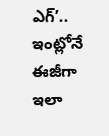ఎగ్’.. ఇంట్లోనే ఈజీగా ఇలా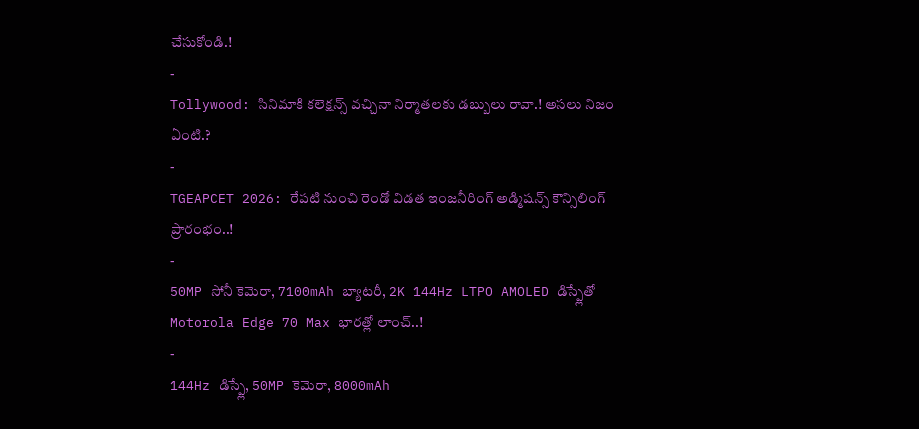చేసుకోండి.!
-
Tollywood: సినిమాకి కలెక్షన్స్ వచ్చినా నిర్మాతలకు డబ్బులు రావా.! అసలు నిజం ఏంటి.?
-
TGEAPCET 2026: రేపటి నుంచి రెండో విడత ఇంజనీరింగ్ అడ్మిషన్స్ కౌన్సిలింగ్ ప్రారంభం..!
-
50MP సోనీ కెమెరా, 7100mAh బ్యాటరీ, 2K 144Hz LTPO AMOLED డిస్ప్లేతో Motorola Edge 70 Max భారత్లో లాంచ్..!
-
144Hz డిస్ప్లే, 50MP కెమెరా, 8000mAh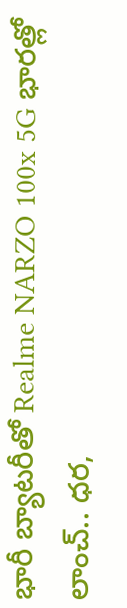భారీ బ్యాటరీతో Realme NARZO 100x 5G భారత్లో లాంచ్.. ధర,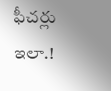ఫీచర్లు ఇలా.!